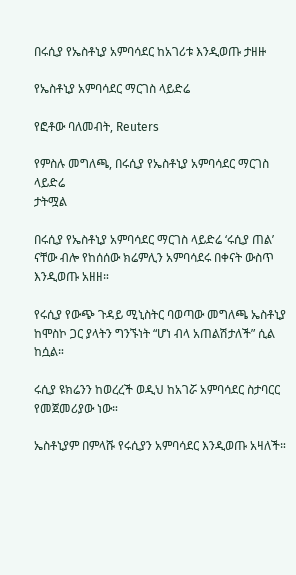በሩሲያ የኤስቶኒያ አምባሳደር ከአገሪቱ እንዲወጡ ታዘዙ

የኤስቶኒያ አምባሳደር ማርገስ ላይድሬ

የፎቶው ባለመብት, Reuters

የምስሉ መግለጫ, በሩሲያ የኤስቶኒያ አምባሳደር ማርገስ ላይድሬ
ታትሟል

በሩሲያ የኤስቶኒያ አምባሳደር ማርገስ ላይድሬ ‘ሩሲያ ጠል’ ናቸው ብሎ የከሰሰው ክሬምሊን አምባሳደሩ በቀናት ውስጥ እንዲወጡ አዘዘ።

የሩሲያ የውጭ ጉዳይ ሚኒስትር ባወጣው መግለጫ ኤስቶኒያ ከሞስኮ ጋር ያላትን ግንኙነት “ሆነ ብላ አጠልሽታለች” ሲል ከሷል።

ሩሲያ ዩክሬንን ከወረረች ወዲህ ከአገሯ አምባሳደር ስታባርር የመጀመሪያው ነው።

ኤስቶኒያም በምላሹ የሩሲያን አምባሳደር እንዲወጡ አዛለች።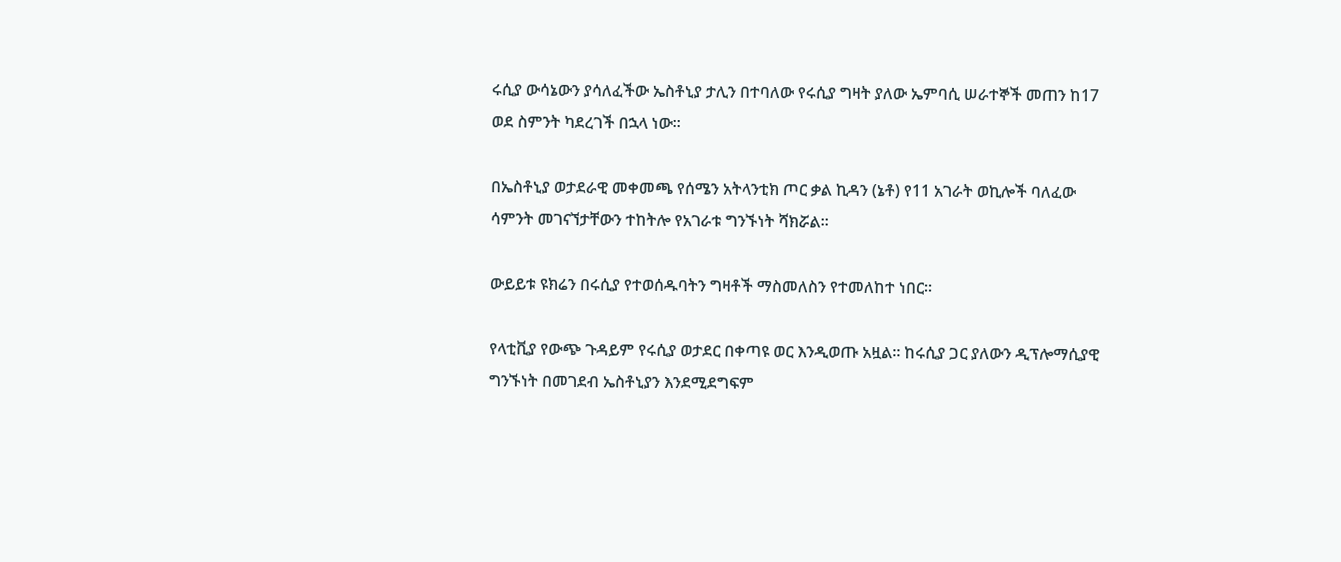ሩሲያ ውሳኔውን ያሳለፈችው ኤስቶኒያ ታሊን በተባለው የሩሲያ ግዛት ያለው ኤምባሲ ሠራተኞች መጠን ከ17 ወደ ስምንት ካደረገች በኋላ ነው።

በኤስቶኒያ ወታደራዊ መቀመጫ የሰሜን አትላንቲክ ጦር ቃል ኪዳን (ኔቶ) የ11 አገራት ወኪሎች ባለፈው ሳምንት መገናኘታቸውን ተከትሎ የአገራቱ ግንኙነት ሻክሯል።

ውይይቱ ዩክሬን በሩሲያ የተወሰዱባትን ግዛቶች ማስመለስን የተመለከተ ነበር።

የላቲቪያ የውጭ ጉዳይም የሩሲያ ወታደር በቀጣዩ ወር እንዲወጡ አዟል። ከሩሲያ ጋር ያለውን ዲፕሎማሲያዊ ግንኙነት በመገደብ ኤስቶኒያን እንደሚደግፍም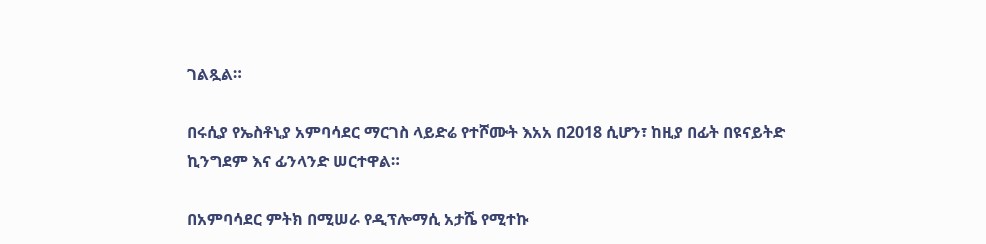ገልጿል።

በሩሲያ የኤስቶኒያ አምባሳደር ማርገስ ላይድሬ የተሾሙት እአአ በ2018 ሲሆን፣ ከዚያ በፊት በዩናይትድ ኪንግደም እና ፊንላንድ ሠርተዋል።

በአምባሳደር ምትክ በሚሠራ የዲፕሎማሲ አታሼ የሚተኩ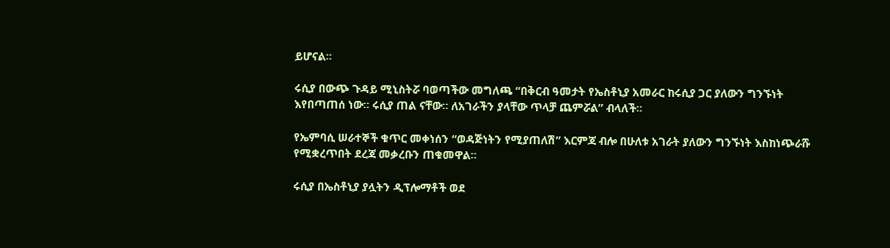ይሆናል።

ሩሲያ በውጭ ጉዳይ ሚኒስትሯ ባወጣችው መግለጫ “በቅርብ ዓመታት የኤስቶኒያ አመራር ከሩሲያ ጋር ያለውን ግንኙነት እየበጣጠሰ ነው። ሩሲያ ጠል ናቸው። ለአገራችን ያላቸው ጥላቻ ጨምሯል” ብላለች።

የኤምባሲ ሠራተኞች ቁጥር መቀነሰን “ወዳጅነትን የሚያጠለሽ” እርምጃ ብሎ በሁለቱ አገራት ያለውን ግንኙነት እስከነጭራሹ የሚቋረጥበት ደረጃ መቃረቡን ጠቁመዋል።

ሩሲያ በኤስቶኒያ ያሏትን ዲፕሎማቶች ወደ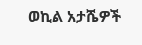ወኪል አታሼዎች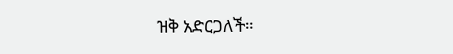ዝቅ አድርጋለች።